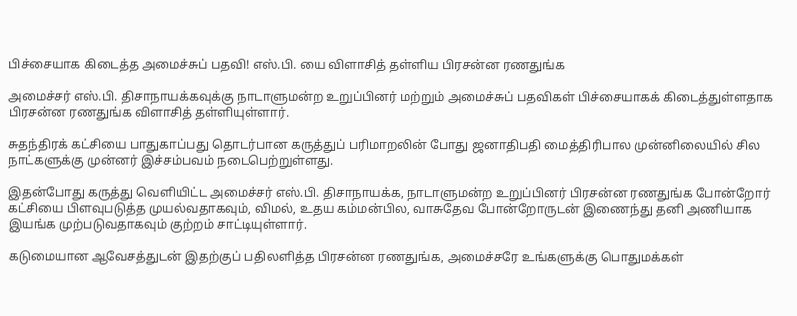பிச்சையாக கிடைத்த அமைச்சுப் பதவி! எஸ்.பி. யை விளாசித் தள்ளிய பிரசன்ன ரணதுங்க

அமைச்சர் எஸ்.பி. திசாநாயக்கவுக்கு நாடாளுமன்ற உறுப்பினர் மற்றும் அமைச்சுப் பதவிகள் பிச்சையாகக் கிடைத்துள்ளதாக பிரசன்ன ரணதுங்க விளாசித் தள்ளியுள்ளார்.

சுதந்திரக் கட்சியை பாதுகாப்பது தொடர்பான கருத்துப் பரிமாறலின் போது ஜனாதிபதி மைத்திரிபால முன்னிலையில் சில நாட்களுக்கு முன்னர் இச்சம்பவம் நடைபெற்றுள்ளது.

இதன்போது கருத்து வெளியிட்ட அமைச்சர் எஸ்.பி. திசாநாயக்க, நாடாளுமன்ற உறுப்பினர் பிரசன்ன ரணதுங்க போன்றோர் கட்சியை பிளவுபடுத்த முயல்வதாகவும், விமல், உதய கம்மன்பில, வாசுதேவ போன்றோருடன் இணைந்து தனி அணியாக இயங்க முற்படுவதாகவும் குற்றம் சாட்டியுள்ளார்.

கடுமையான ஆவேசத்துடன் இதற்குப் பதிலளித்த பிரசன்ன ரணதுங்க, அமைச்சரே உங்களுக்கு பொதுமக்கள்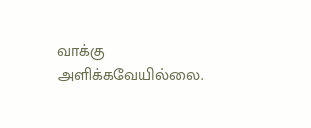வாக்கு அளிக்கவேயில்லை.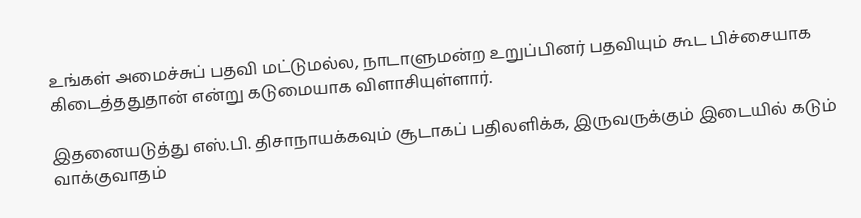உங்கள் அமைச்சுப் பதவி மட்டுமல்ல, நாடாளுமன்ற உறுப்பினர் பதவியும் கூட பிச்சையாக கிடைத்ததுதான் என்று கடுமையாக விளாசியுள்ளார்.

இதனையடுத்து எஸ்.பி. திசாநாயக்கவும் சூடாகப் பதிலளிக்க, இருவருக்கும் இடையில் கடும் வாக்குவாதம்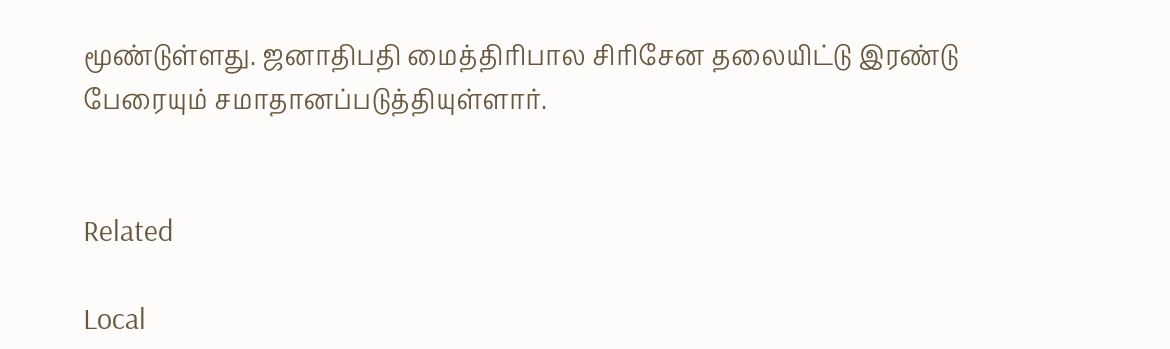மூண்டுள்ளது. ஜனாதிபதி மைத்திரிபால சிரிசேன தலையிட்டு இரண்டு பேரையும் சமாதானப்படுத்தியுள்ளார்.


Related

Local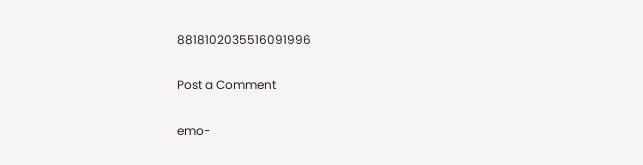8818102035516091996

Post a Comment

emo-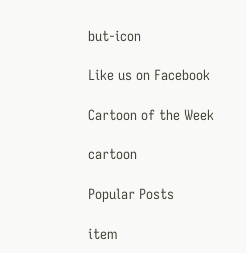but-icon

Like us on Facebook

Cartoon of the Week

cartoon

Popular Posts

item